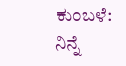ಕುಂಬಳೆ: ನಿನ್ನೆ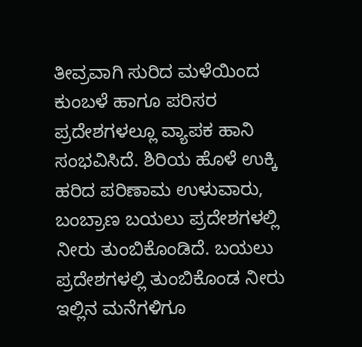ತೀವ್ರವಾಗಿ ಸುರಿದ ಮಳೆಯಿಂದ ಕುಂಬಳೆ ಹಾಗೂ ಪರಿಸರ ಪ್ರದೇಶಗಳಲ್ಲೂ ವ್ಯಾಪಕ ಹಾನಿ ಸಂಭವಿಸಿದೆ. ಶಿರಿಯ ಹೊಳೆ ಉಕ್ಕಿ ಹರಿದ ಪರಿಣಾಮ ಉಳುವಾರು, ಬಂಬ್ರಾಣ ಬಯಲು ಪ್ರದೇಶಗಳಲ್ಲಿ ನೀರು ತುಂಬಿಕೊಂಡಿದೆ. ಬಯಲು ಪ್ರದೇಶಗಳಲ್ಲಿ ತುಂಬಿಕೊಂಡ ನೀರು ಇಲ್ಲಿನ ಮನೆಗಳಿಗೂ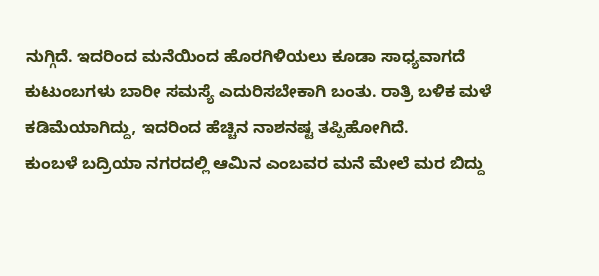ನುಗ್ಗಿದೆ. ಇದರಿಂದ ಮನೆಯಿಂದ ಹೊರಗಿಳಿಯಲು ಕೂಡಾ ಸಾಧ್ಯವಾಗದೆ ಕುಟುಂಬಗಳು ಬಾರೀ ಸಮಸ್ಯೆ ಎದುರಿಸಬೇಕಾಗಿ ಬಂತು. ರಾತ್ರಿ ಬಳಿಕ ಮಳೆ ಕಡಿಮೆಯಾಗಿದ್ದು, ಇದರಿಂದ ಹೆಚ್ಚಿನ ನಾಶನಷ್ಟ ತಪ್ಪಿಹೋಗಿದೆ.
ಕುಂಬಳೆ ಬದ್ರಿಯಾ ನಗರದಲ್ಲಿ ಆಮಿನ ಎಂಬವರ ಮನೆ ಮೇಲೆ ಮರ ಬಿದ್ದು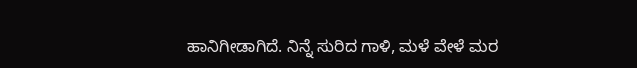ಹಾನಿಗೀಡಾಗಿದೆ. ನಿನ್ನೆ ಸುರಿದ ಗಾಳಿ, ಮಳೆ ವೇಳೆ ಮರ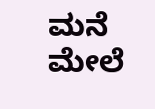ಮನೆ ಮೇಲೆ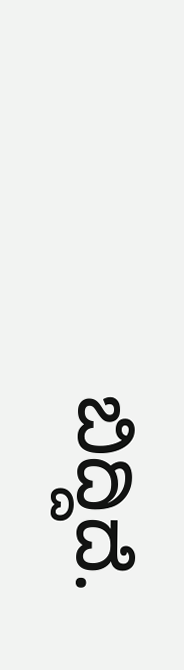ಬಿದ್ದಿದೆ.